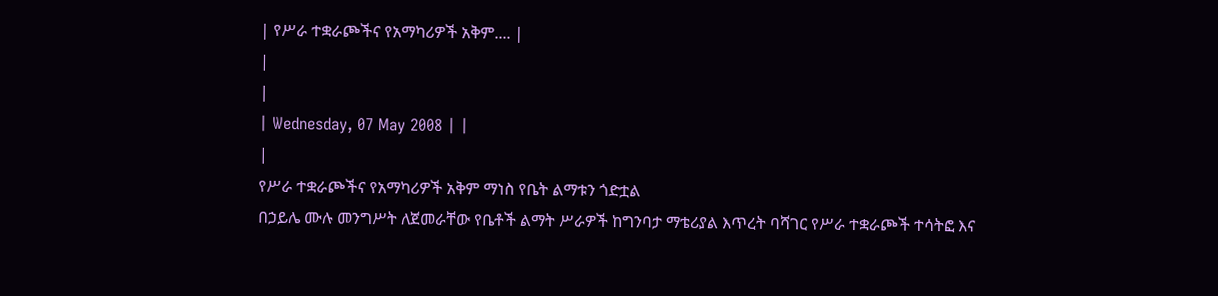| የሥራ ተቋራጮችና የአማካሪዎች አቅም.... |
|
|
| Wednesday, 07 May 2008 | |
|
የሥራ ተቋራጮችና የአማካሪዎች አቅም ማነስ የቤት ልማቱን ጎድቷል
በኃይሌ ሙሉ መንግሥት ለጀመራቸው የቤቶች ልማት ሥራዎች ከግንባታ ማቴሪያል እጥረት ባሻገር የሥራ ተቋራጮች ተሳትፎ እና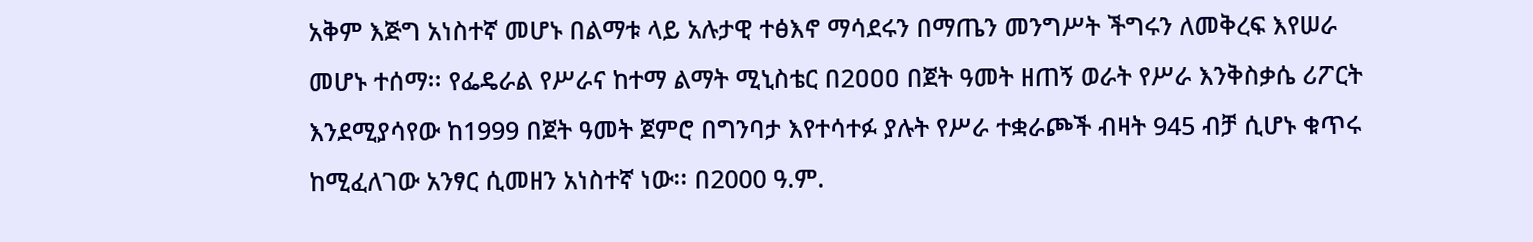አቅም እጅግ አነስተኛ መሆኑ በልማቱ ላይ አሉታዊ ተፅእኖ ማሳደሩን በማጤን መንግሥት ችግሩን ለመቅረፍ እየሠራ መሆኑ ተሰማ፡፡ የፌዴራል የሥራና ከተማ ልማት ሚኒስቴር በ2ዐዐዐ በጀት ዓመት ዘጠኝ ወራት የሥራ እንቅስቃሴ ሪፖርት እንደሚያሳየው ከ1999 በጀት ዓመት ጀምሮ በግንባታ እየተሳተፉ ያሉት የሥራ ተቋራጮች ብዛት 945 ብቻ ሲሆኑ ቁጥሩ ከሚፈለገው አንፃር ሲመዘን አነስተኛ ነው፡፡ በ2000 ዓ.ም.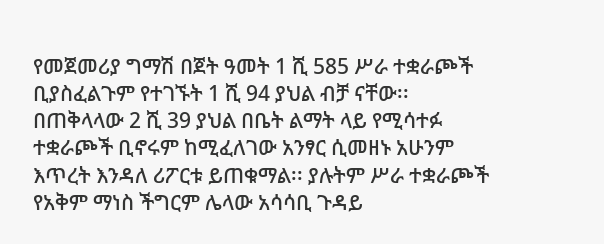የመጀመሪያ ግማሽ በጀት ዓመት 1 ሺ 585 ሥራ ተቋራጮች ቢያስፈልጉም የተገኙት 1 ሺ 94 ያህል ብቻ ናቸው፡፡ በጠቅላላው 2 ሺ 39 ያህል በቤት ልማት ላይ የሚሳተፉ ተቋራጮች ቢኖሩም ከሚፈለገው አንፃር ሲመዘኑ አሁንም እጥረት እንዳለ ሪፖርቱ ይጠቁማል፡፡ ያሉትም ሥራ ተቋራጮች የአቅም ማነስ ችግርም ሌላው አሳሳቢ ጉዳይ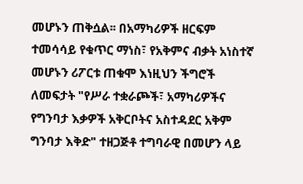መሆኑን ጠቅሷል፡፡ በአማካሪዎች ዘርፍም ተመሳሳይ የቁጥር ማነስ፣ የአቅምና ብቃት አነስተኛ መሆኑን ሪፖርቱ ጠቁሞ እነዚህን ችግሮች ለመፍታት "የሥራ ተቋራጮች፣ አማካሪዎችና የግንባታ እቃዎች አቅርቦትና አስተዳደር አቅም ግንባታ እቅድ" ተዘጋጅቶ ተግባራዊ በመሆን ላይ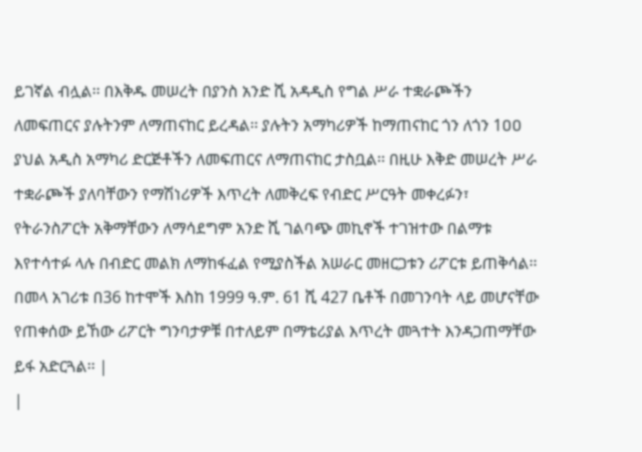ይገኛል ብሏል፡፡ በእቅዱ መሠረት በያንስ አንድ ሺ አዳዲስ የግል ሥራ ተቋራጮችን ለመፍጠርና ያሉትንም ለማጠናከር ይረዳል፡፡ ያሉትን አማካሪዎች ከማጠናከር ጎን ለጎን 1ዐዐ ያህል አዲስ አማካሪ ድርጅቶችን ለመፍጠርና ለማጠናከር ታስቧል፡፡ በዚሁ እቅድ መሠረት ሥራ ተቋራጮች ያለባቸውን የማሽነሪዎች እጥረት ለመቅረፍ የብድር ሥርዓት መቀረፉን፣ የትራንስፖርት አቅማቸውን ለማሳደግም አንድ ሺ ገልባጭ መኪኖች ተገዝተው በልማቱ እየተሳተፉ ላሉ በብድር መልክ ለማከፋፈል የሚያስችል አሠራር መዘርጋቱን ሪፖርቱ ይጠቅሳል፡፡ በመላ አገሪቱ በ36 ከተሞች እስከ 1999 ዓ.ም. 61 ሺ 427 ቤቶች በመገንባት ላይ መሆናቸው የጠቀሰው ይኸው ሪፖርት ግንባታዎቹ በተለይም በማቴሪያል እጥረት መጓተት እንዳጋጠማቸው ይፋ አድርጓል፡፡ |
|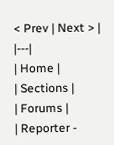< Prev | Next > |
|---|
| Home |
| Sections |
| Forums |
| Reporter -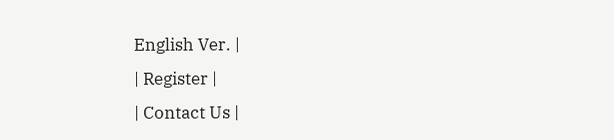English Ver. |
| Register |
| Contact Us |